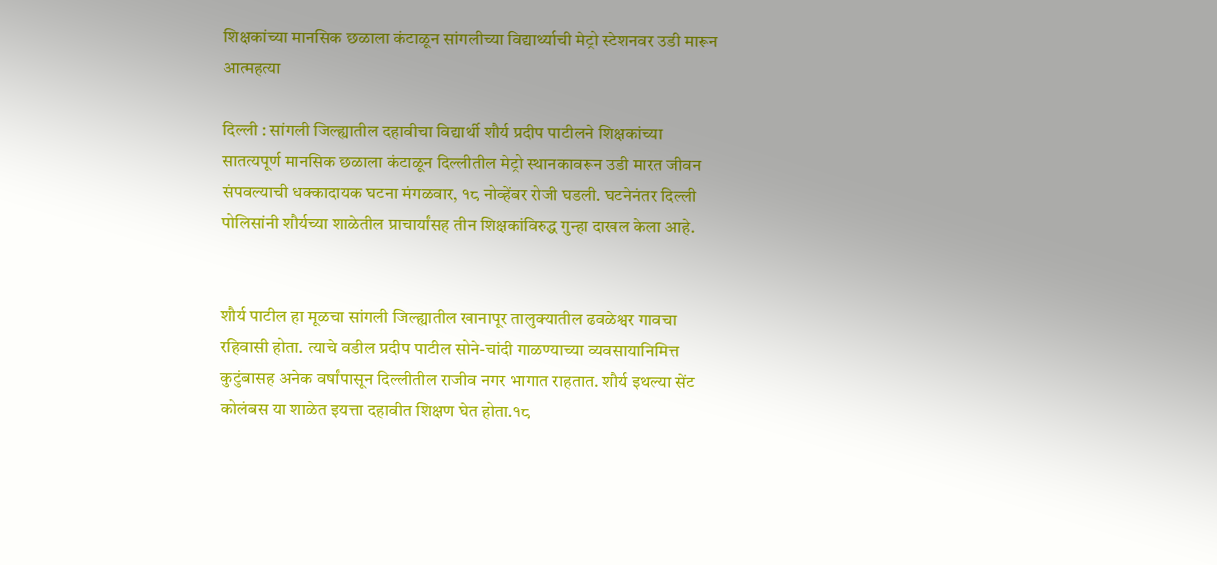शिक्षकांच्या मानसिक छळाला कंटाळून सांगलीच्या विद्यार्थ्याची मेट्रो स्टेशनवर उडी मारून आत्महत्या

दिल्ली : सांगली जिल्ह्यातील दहावीचा विद्यार्थी शौर्य प्रदीप पाटीलने शिक्षकांच्या सातत्यपूर्ण मानसिक छळाला कंटाळून दिल्लीतील मेट्रो स्थानकावरून उडी मारत जीवन संपवल्याची धक्कादायक घटना मंगळवार, १८ नोव्हेंबर रोजी घडली. घटनेनंतर दिल्ली पोलिसांनी शौर्यच्या शाळेतील प्राचार्यांसह तीन शिक्षकांविरुद्ध गुन्हा दाखल केला आहे.


शौर्य पाटील हा मूळचा सांगली जिल्ह्यातील खानापूर तालुक्यातील ढवळेश्वर गावचा रहिवासी होता. त्याचे वडील प्रदीप पाटील सोने-चांदी गाळण्याच्या व्यवसायानिमित्त कुटुंबासह अनेक वर्षांपासून दिल्लीतील राजीव नगर भागात राहतात. शौर्य इथल्या सेंट कोलंबस या शाळेत इयत्ता दहावीत शिक्षण घेत होता.१८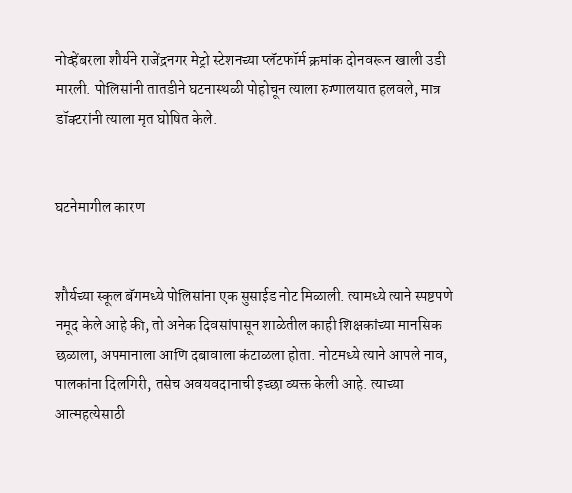नोव्हेंबरला शौर्यने राजेंद्रनगर मेट्रो स्टेशनच्या प्लॅटफॉर्म क्रमांक दोनवरून खाली उडी मारली. पोलिसांनी तातडीने घटनास्थळी पोहोचून त्याला रुग्णालयात हलवले, मात्र डॉक्टरांनी त्याला मृत घोषित केले.


घटनेमागील कारण


शौर्यच्या स्कूल बॅगमध्ये पोलिसांना एक सुसाईड नोट मिळाली. त्यामध्ये त्याने स्पष्टपणे नमूद केले आहे की, तो अनेक दिवसांपासून शाळेतील काही शिक्षकांच्या मानसिक छळाला, अपमानाला आणि दबावाला कंटाळला होता. नोटमध्ये त्याने आपले नाव, पालकांना दिलगिरी, तसेच अवयवदानाची इच्छा व्यक्त केली आहे. त्याच्या आत्महत्येसाठी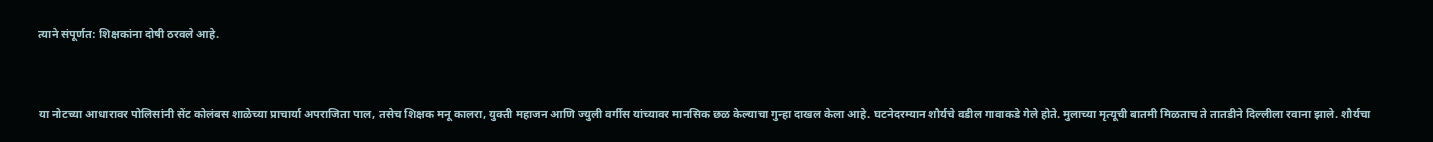त्याने संपूर्णत: शिक्षकांना दोषी ठरवले आहे.


या नोटच्या आधारावर पोलिसांनी सेंट कोलंबस शाळेच्या प्राचार्या अपराजिता पाल, तसेच शिक्षक मनू कालरा, युक्ती महाजन आणि ज्युली वर्गीस यांच्यावर मानसिक छळ केल्याचा गुन्हा दाखल केला आहे. घटनेदरम्यान शौर्यचे वडील गावाकडे गेले होते. मुलाच्या मृत्यूची बातमी मिळताच ते तातडीने दिल्लीला रवाना झाले. शौर्यचा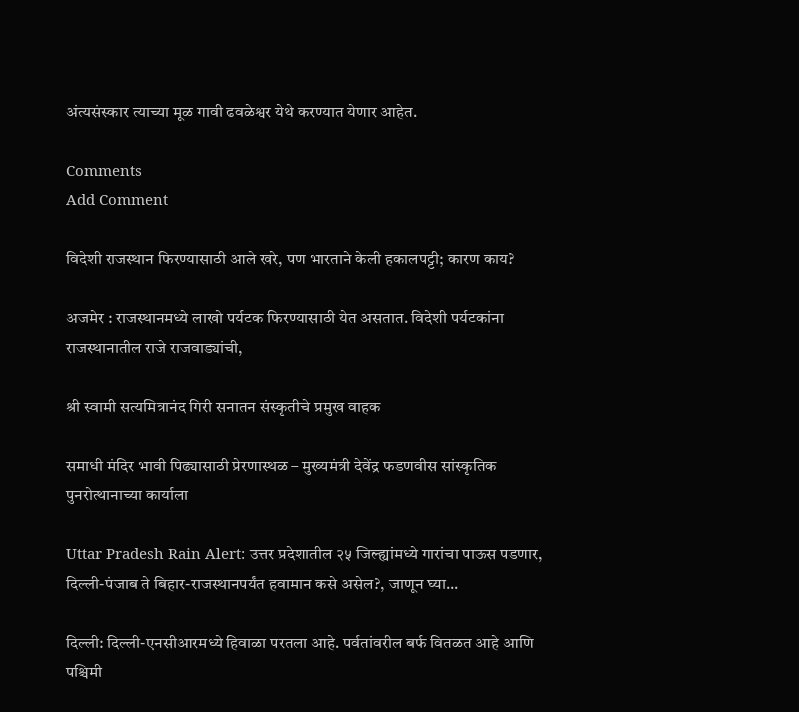अंत्यसंस्कार त्याच्या मूळ गावी ढवळेश्वर येथे करण्यात येणार आहेत.

Comments
Add Comment

विदेशी राजस्थान फिरण्यासाठी आले खरे, पण भारताने केली हकालपट्टी; कारण काय?

अजमेर : राजस्थानमध्ये लाखो पर्यटक फिरण्यासाठी येत असतात. विदेशी पर्यटकांना राजस्थानातील राजे राजवाड्यांची,

श्री स्वामी सत्यमित्रानंद गिरी सनातन संस्कृतीचे प्रमुख वाहक

समाधी मंदिर भावी पिढ्यासाठी प्रेरणास्थळ – मुख्यमंत्री देवेंद्र फडणवीस सांस्कृतिक पुनरोत्थानाच्या कार्याला

Uttar Pradesh Rain Alert: उत्तर प्रदेशातील २५ जिल्ह्यांमध्ये गारांचा पाऊस पडणार, दिल्ली-पंजाब ते बिहार-राजस्थानपर्यंत हवामान कसे असेल?, जाणून घ्या...

दिल्ली: दिल्ली-एनसीआरमध्ये हिवाळा परतला आहे. पर्वतांवरील बर्फ वितळत आहे आणि पश्चिमी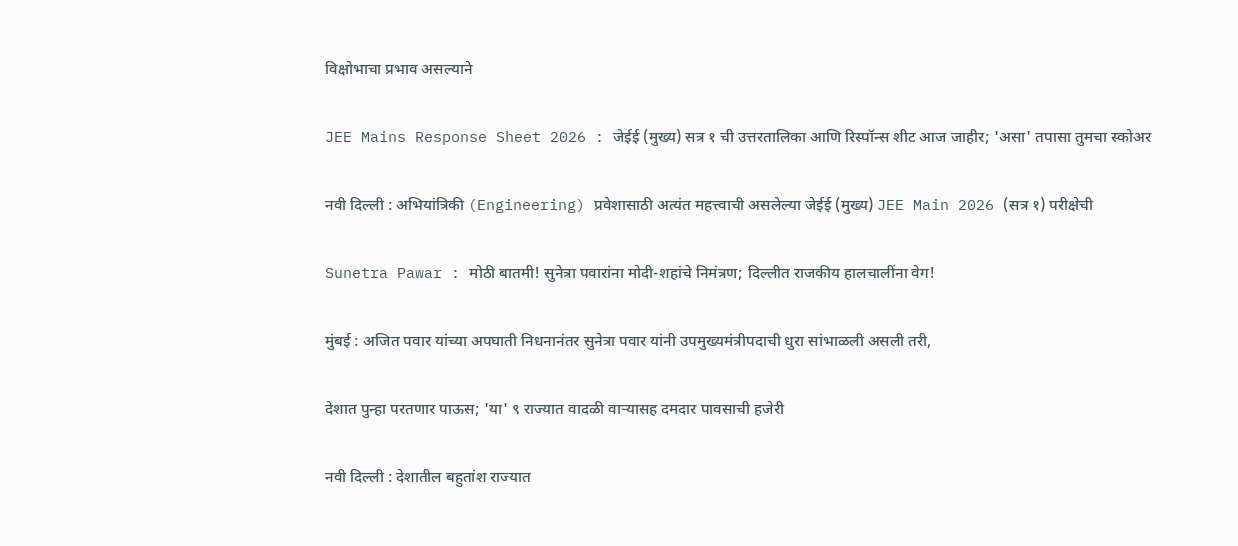विक्षोभाचा प्रभाव असल्याने

JEE Mains Response Sheet 2026 : जेईई (मुख्य) सत्र १ ची उत्तरतालिका आणि रिस्पॉन्स शीट आज जाहीर; 'असा' तपासा तुमचा स्कोअर

नवी दिल्ली : अभियांत्रिकी (Engineering) प्रवेशासाठी अत्यंत महत्त्वाची असलेल्या जेईई (मुख्य) JEE Main 2026 (सत्र १) परीक्षेची

Sunetra Pawar : मोठी बातमी! सुनेत्रा पवारांना मोदी-शहांचे निमंत्रण; दिल्लीत राजकीय हालचालींना वेग!

मुंबई : अजित पवार यांच्या अपघाती निधनानंतर सुनेत्रा पवार यांनी उपमुख्यमंत्रीपदाची धुरा सांभाळली असली तरी,

देशात पुन्हा परतणार पाऊस; 'या' ९ राज्यात वादळी वाऱ्यासह दमदार पावसाची हजेरी

नवी दिल्ली : देशातील बहुतांश राज्यात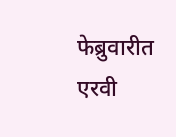फेब्रुवारीत एरवी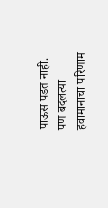पाऊस पडत नाही. पण बदलत्या हवामानाचा परिणाम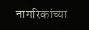नागरिकांच्या